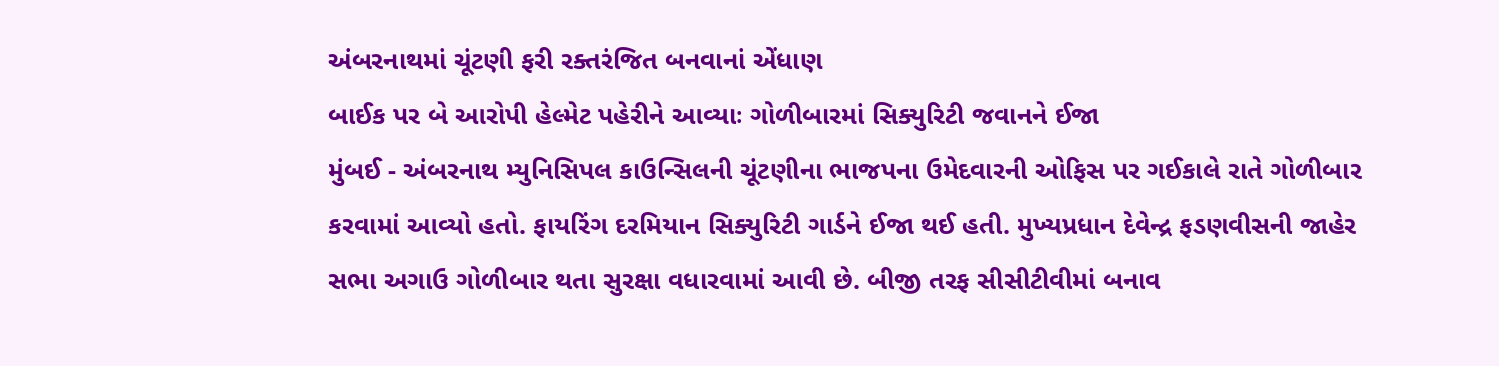અંબરનાથમાં ચૂંટણી ફરી રક્તરંજિત બનવાનાં એંધાણ
બાઈક પર બે આરોપી હેલ્મેટ પહેરીને આવ્યાઃ ગોળીબારમાં સિક્યુરિટી જવાનને ઈજા
મુંબઈ - અંબરનાથ મ્યુનિસિપલ કાઉન્સિલની ચૂંટણીના ભાજપના ઉમેદવારની ઓફિસ પર ગઈકાલે રાતે ગોળીબાર કરવામાં આવ્યો હતો. ફાયરિંગ દરમિયાન સિક્યુરિટી ગાર્ડને ઈજા થઈ હતી. મુખ્યપ્રધાન દેવેન્દ્ર ફડણવીસની જાહેર સભા અગાઉ ગોળીબાર થતા સુરક્ષા વધારવામાં આવી છે. બીજી તરફ સીસીટીવીમાં બનાવ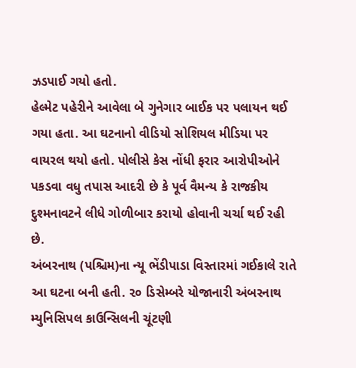ઝડપાઈ ગયો હતો.
હેલ્મેટ પહેરીને આવેલા બે ગુનેગાર બાઈક પર પલાયન થઈ ગયા હતા. આ ઘટનાનો વીડિયો સોશિયલ મીડિયા પર વાયરલ થયો હતો. પોલીસે કેસ નોંધી ફરાર આરોપીઓને પકડવા વધુ તપાસ આદરી છે કે પૂર્વ વૈમન્ય કે રાજકીય દુશ્મનાવટને લીધે ગોળીબાર કરાયો હોવાની ચર્ચા થઈ રહી છે.
અંબરનાથ (પશ્ચિમ)ના ન્યૂ ભેંડીપાડા વિસ્તારમાં ગઈકાલે રાતે આ ઘટના બની હતી. ૨૦ ડિસેમ્બરે યોજાનારી અંબરનાથ મ્યુનિસિપલ કાઉન્સિલની ચૂંટણી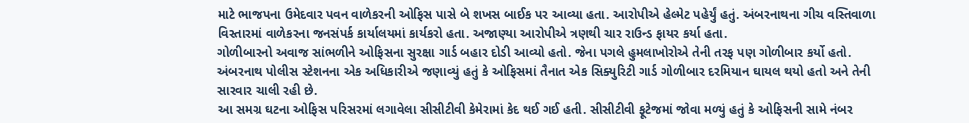માટે ભાજપના ઉમેદવાર પવન વાળેકરની ઓફિસ પાસે બે શખસ બાઈક પર આવ્યા હતા. આરોપીએ હેલ્મેટ પહેર્યું હતું. અંબરનાથના ગીચ વસ્તિવાળા વિસ્તારમાં વાળેકરના જનસંપર્ક કાર્યાલયમાં કાર્યકરો હતા. અજાણ્યા આરોપીએ ત્રણથી ચાર રાઉન્ડ ફાયર કર્યા હતા.
ગોળીબારનો અવાજ સાંભળીને ઓફિસના સુરક્ષા ગાર્ડ બહાર દોડી આવ્યો હતો. જેના પગલે હુમલાખોરોએ તેની તરફ પણ ગોળીબાર કર્યો હતો.
અંબરનાથ પોલીસ સ્ટેશનના એક અધિકારીએ જણાવ્યું હતું કે ઓફિસમાં તૈનાત એક સિક્યુરિટી ગાર્ડ ગોળીબાર દરમિયાન ઘાયલ થયો હતો અને તેની સારવાર ચાલી રહી છે.
આ સમગ્ર ઘટના ઓફિસ પરિસરમાં લગાવેલા સીસીટીવી કેમેરામાં કેદ થઈ ગઈ હતી. સીસીટીવી ફૂટેજમાં જોવા મળ્યું હતું કે ઓફિસની સામે નંબર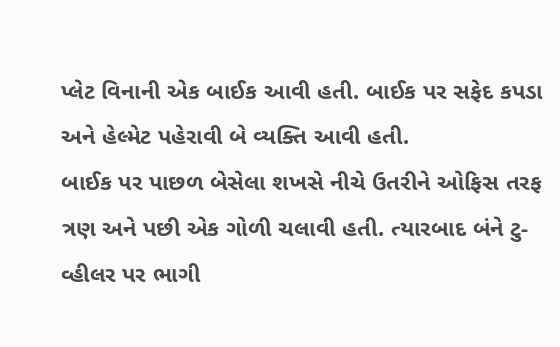પ્લેટ વિનાની એક બાઈક આવી હતી. બાઈક પર સફેદ કપડા અને હેલ્મેટ પહેરાવી બે વ્યક્તિ આવી હતી.
બાઈક પર પાછળ બેસેલા શખસે નીચે ઉતરીને ઓફિસ તરફ ત્રણ અને પછી એક ગોળી ચલાવી હતી. ત્યારબાદ બંને ટુ- વ્હીલર પર ભાગી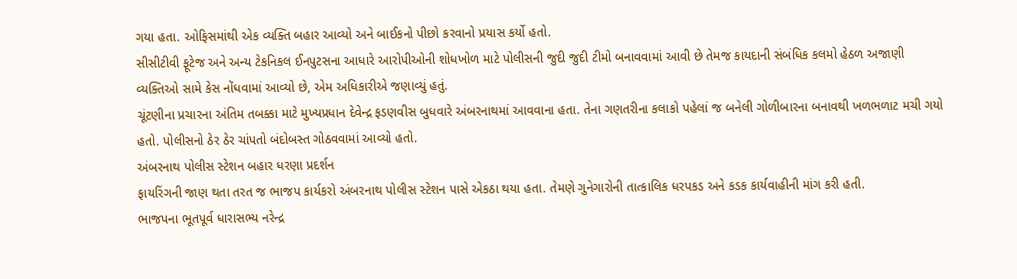ગયા હતા. ઓફિસમાંથી એક વ્યક્તિ બહાર આવ્યો અને બાઈકનો પીછો કરવાનો પ્રયાસ કર્યો હતો.
સીસીટીવી ફૂટેજ અને અન્ય ટેકનિકલ ઈનપુટસના આધારે આરોપીઓની શોધખોળ માટે પોલીસની જુદી જુદી ટીમો બનાવવામાં આવી છે તેમજ કાયદાની સંબંધિક કલમો હેઠળ અજાણી વ્યક્તિઓ સામે કેસ નોંધવામાં આવ્યો છે, એમ અધિકારીએ જણાવ્યું હતું.
ચૂંટણીના પ્રચારના અંતિમ તબક્કા માટે મુખ્યપ્રધાન દેવેન્દ્ર ફડણવીસ બુધવારે અંબરનાથમાં આવવાના હતા. તેના ગણતરીના કલાકો પહેલાં જ બનેલી ગોળીબારના બનાવથી ખળભળાટ મચી ગયો હતો. પોલીસનો ઠેર ઠેર ચાંપતો બંદોબસ્ત ગોઠવવામાં આવ્યો હતો.
અંબરનાથ પોલીસ સ્ટેશન બહાર ધરણા પ્રદર્શન
ફાયરિંગની જાણ થતા તરત જ ભાજપ કાર્યકરો અંબરનાથ પોલીસ સ્ટેશન પાસે એકઠા થયા હતા. તેમણે ગુનેગારોની તાત્કાલિક ધરપકડ અને કડક કાર્યવાહીની માંગ કરી હતી.
ભાજપના ભૂતપૂર્વ ધારાસભ્ય નરેન્દ્ર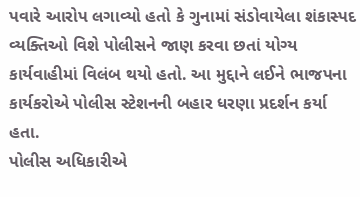પવારે આરોપ લગાવ્યો હતો કે ગુનામાં સંડોવાયેલા શંકાસ્પદ વ્યક્તિઓ વિશે પોલીસને જાણ કરવા છતાં યોગ્ય કાર્યવાહીમાં વિલંબ થયો હતો. આ મુદ્દાને લઈને ભાજપના કાર્યકરોએ પોલીસ સ્ટેશનની બહાર ધરણા પ્રદર્શન કર્યા હતા.
પોલીસ અધિકારીએ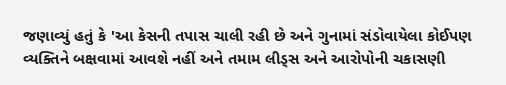જણાવ્યું હતું કે 'આ કેસની તપાસ ચાલી રહી છે અને ગુનામાં સંડોવાયેલા કોઈપણ વ્યક્તિને બક્ષવામાં આવશે નહીં અને તમામ લીડ્સ અને આરોપોની ચકાસણી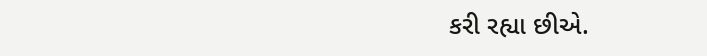કરી રહ્યા છીએ.